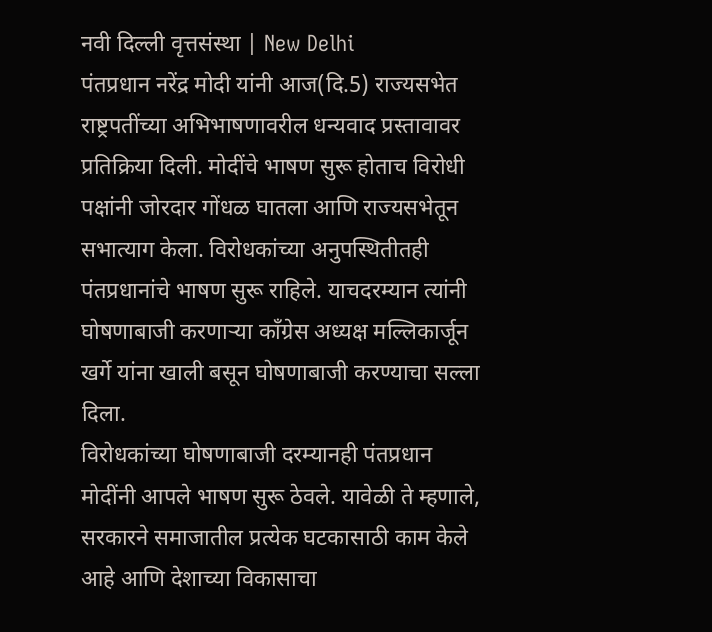नवी दिल्ली वृत्तसंस्था | New Delhi
पंतप्रधान नरेंद्र मोदी यांनी आज(दि.5) राज्यसभेत राष्ट्रपतींच्या अभिभाषणावरील धन्यवाद प्रस्तावावर प्रतिक्रिया दिली. मोदींचे भाषण सुरू होताच विरोधी पक्षांनी जोरदार गोंधळ घातला आणि राज्यसभेतून सभात्याग केला. विरोधकांच्या अनुपस्थितीतही पंतप्रधानांचे भाषण सुरू राहिले. याचदरम्यान त्यांनी घोषणाबाजी करणाऱ्या काँग्रेस अध्यक्ष मल्लिकार्जून खर्गे यांना खाली बसून घोषणाबाजी करण्याचा सल्ला दिला.
विरोधकांच्या घोषणाबाजी दरम्यानही पंतप्रधान मोदींनी आपले भाषण सुरू ठेवले. यावेळी ते म्हणाले, सरकारने समाजातील प्रत्येक घटकासाठी काम केले आहे आणि देशाच्या विकासाचा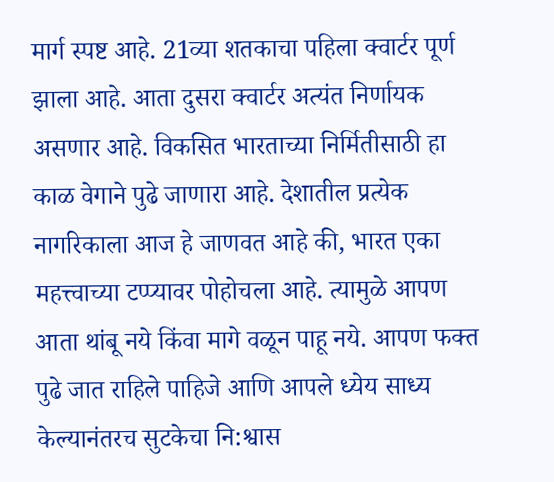मार्ग स्पष्ट आहे. 21व्या शतकाचा पहिला क्वार्टर पूर्ण झाला आहे. आता दुसरा क्वार्टर अत्यंत निर्णायक असणार आहे. विकसित भारताच्या निर्मितीसाठी हा काळ वेगाने पुढे जाणारा आहे. देशातील प्रत्येक नागरिकाला आज हे जाणवत आहे की, भारत एका महत्त्वाच्या टप्प्यावर पोहोचला आहे. त्यामुळे आपण आता थांबू नये किंवा मागे वळून पाहू नये. आपण फक्त पुढे जात राहिले पाहिजे आणि आपले ध्येय साध्य केल्यानंतरच सुटकेचा नि:श्वास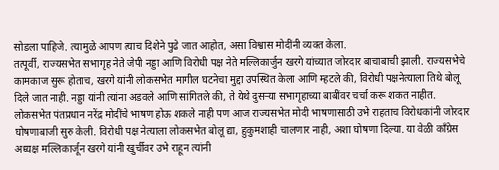सोडला पाहिजे. त्यामुळे आपण त्याच दिशेने पुढे जात आहोत, असा विश्वास मोदींनी व्यक्त केला.
तत्पूर्वी, राज्यसभेत सभागृह नेते जेपी नड्डा आणि विरोधी पक्ष नेते मल्लिकार्जुन खरगे यांच्यात जोरदार बाचाबाची झाली. राज्यसभेचे कामकाज सुरू होताच, खरगे यांनी लोकसभेत मागील घटनेचा मुद्दा उपस्थित केला आणि म्हटले की, विरोधी पक्षनेत्याला तिथे बोलू दिले जात नाही. नड्डा यांनी त्यांना अडवले आणि सांगितले की, ते येथे दुसऱ्या सभागृहाच्या बाबींवर चर्चा करू शकत नाहीत.
लोकसभेत पंतप्रधान नरेंद्र मोदींचे भाषण होऊ शकले नाही पण आज राज्यसभेत मोदी भाषणासाठी उभे राहताच विरोधकांनी जोरदार घोषणाबाजी सुरु केली. विरोधी पक्ष नेत्याला लोकसभेत बोलू द्या, हुकुमशाही चालणार नाही, अशा घोषणा दिल्या. या वेळी काँग्रेस अध्यक्ष मल्लिकार्जून खरगे यांनी खुर्चीवर उभे राहून त्यांनी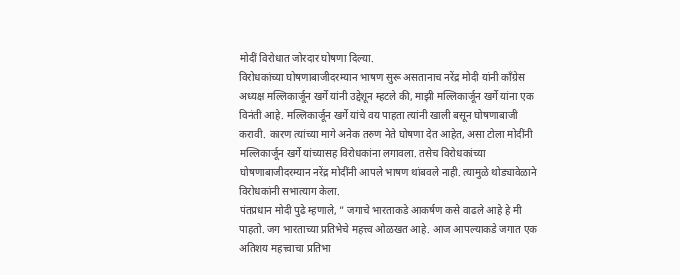मोदीं विरोधात जोरदार घोषणा दिल्या.
विरोधकांच्या घोषणाबाजीदरम्यान भाषण सुरू असतानाच नरेंद्र मोदी यांनी काँग्रेस अध्यक्ष मल्लिकार्जून खर्गे यांनी उद्देशून म्हटले की, माझी मल्लिकार्जून खर्गे यांना एक विनंती आहे. मल्लिकार्जून खर्गे यांचे वय पाहता त्यांनी खाली बसून घोषणाबाजी करावी. कारण त्यांच्या मागे अनेक तरुण नेते घोषणा देत आहेत, असा टोला मोदींनी मल्लिकार्जून खर्गे यांच्यासह विरोधकांना लगावला. तसेच विरोधकांच्या घोषणाबाजीदरम्यान नरेंद्र मोदींनी आपले भाषण थांबवले नाही. त्यामुळे थोड्यावेळाने विरोधकांनी सभात्याग केला.
पंतप्रधान मोदी पुढे म्हणाले, ” जगाचे भारताकडे आकर्षण कसे वाढले आहे हे मी पाहतो. जग भारताच्या प्रतिभेचे महत्त्व ओळखत आहे. आज आपल्याकडे जगात एक अतिशय महत्त्वाचा प्रतिभा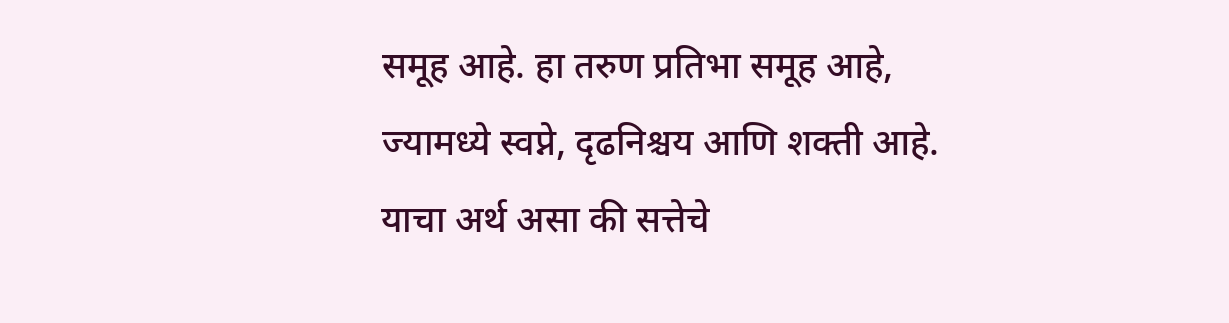समूह आहे. हा तरुण प्रतिभा समूह आहे, ज्यामध्ये स्वप्ने, दृढनिश्चय आणि शक्ती आहे. याचा अर्थ असा की सत्तेचे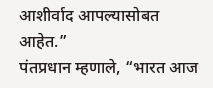आशीर्वाद आपल्यासोबत आहेत.”
पंतप्रधान म्हणाले, “भारत आज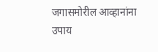जगासमोरील आव्हानांना उपाय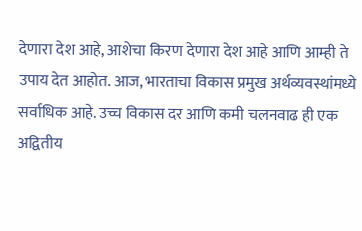देणारा देश आहे, आशेचा किरण देणारा देश आहे आणि आम्ही ते उपाय देत आहोत. आज, भारताचा विकास प्रमुख अर्थव्यवस्थांमध्ये सर्वाधिक आहे. उच्च विकास दर आणि कमी चलनवाढ ही एक अद्वितीय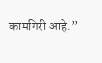कामगिरी आहे.”